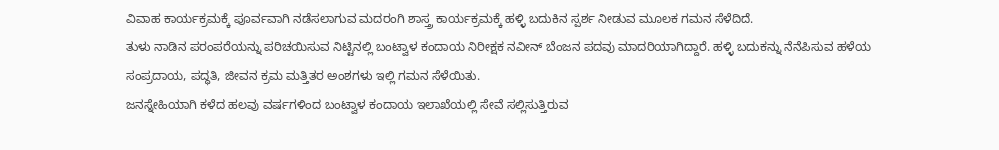ವಿವಾಹ ಕಾರ್ಯಕ್ರಮಕ್ಕೆ ಪೂರ್ವವಾಗಿ ನಡೆಸಲಾಗುವ ಮದರಂಗಿ ಶಾಸ್ತ್ರ ಕಾರ್ಯಕ್ರಮಕ್ಕೆ ಹಳ್ಳಿ ಬದುಕಿನ ಸ್ಪರ್ಶ ನೀಡುವ ಮೂಲಕ ಗಮನ ಸೆಳೆದಿದೆ.
ತುಳು ನಾಡಿನ ಪರಂಪರೆಯನ್ನು ಪರಿಚಯಿಸುವ ನಿಟ್ಟಿನಲ್ಲಿ ಬಂಟ್ವಾಳ ಕಂದಾಯ ನಿರೀಕ್ಷಕ ನವೀನ್ ಬೆಂಜನ ಪದವು ಮಾದರಿಯಾಗಿದ್ದಾರೆ. ಹಳ್ಳಿ ಬದುಕನ್ನು ನೆನೆಪಿಸುವ ಹಳೆಯ ಸಂಪ್ರದಾಯ, ಪದ್ಧತಿ, ಜೀವನ ಕ್ರಮ ಮತ್ತಿತರ ಅಂಶಗಳು ಇಲ್ಲಿ ಗಮನ ಸೆಳೆಯಿತು.
ಜನಸ್ನೇಹಿಯಾಗಿ ಕಳೆದ ಹಲವು ವರ್ಷಗಳಿಂದ ಬಂಟ್ವಾಳ ಕಂದಾಯ ಇಲಾಖೆಯಲ್ಲಿ ಸೇವೆ ಸಲ್ಲಿಸುತ್ತಿರುವ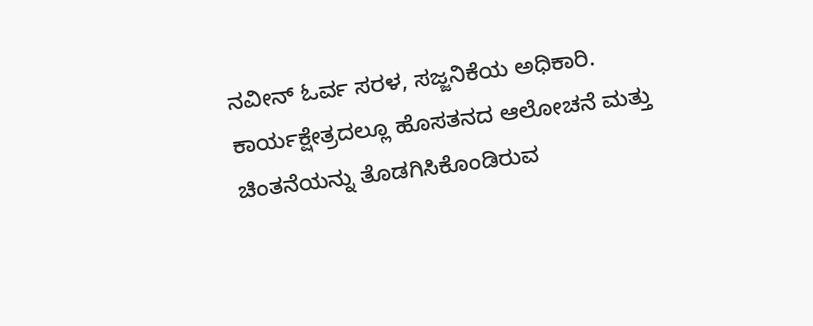ನವೀನ್ ಓರ್ವ ಸರಳ, ಸಜ್ಜನಿಕೆಯ ಅಧಿಕಾರಿ. ಕಾರ್ಯಕ್ಷೇತ್ರದಲ್ಲೂ ಹೊಸತನದ ಆಲೋಚನೆ ಮತ್ತು ಚಿಂತನೆಯನ್ನು ತೊಡಗಿಸಿಕೊಂಡಿರುವ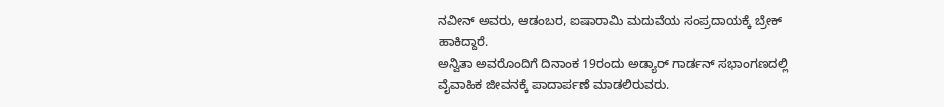ನವೀನ್ ಅವರು, ಆಡಂಬರ, ಐಷಾರಾಮಿ ಮದುವೆಯ ಸಂಪ್ರದಾಯಕ್ಕೆ ಬ್ರೇಕ್ ಹಾಕಿದ್ದಾರೆ.
ಅನ್ವಿತಾ ಅವರೊಂದಿಗೆ ದಿನಾಂಕ 19ರಂದು ಅಡ್ಯಾರ್ ಗಾರ್ಡನ್ ಸಭಾಂಗಣದಲ್ಲಿ ವೈವಾಹಿಕ ಜೀವನಕ್ಕೆ ಪಾದಾರ್ಪಣೆ ಮಾಡಲಿರುವರು.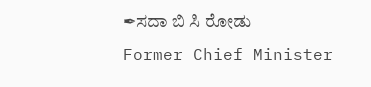✒ಸದಾ ಬಿ ಸಿ ರೋಡು
Former Chief Minister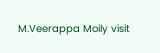M.Veerappa Moily visit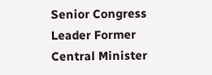Senior Congress Leader Former Central Minister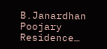B.Janardhan Poojary Residence…